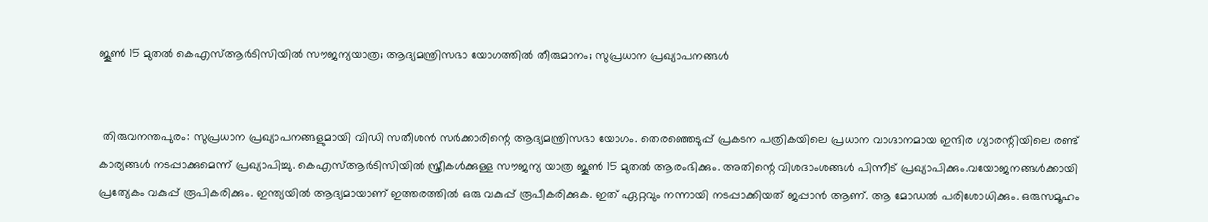ജൂണ്‍ 15 മുതല്‍ കെഎസ്ആര്‍ടിസിയില്‍ സൗജന്യയാത്ര; ആദ്യമന്ത്രിസഭാ യോഗത്തില്‍ തീരുമാനം; സുപ്രധാന പ്രഖ്യാപനങ്ങള്‍


 തിരുവനന്തപുരം: സുപ്രധാന പ്രഖ്യാപനങ്ങളുമായി വിഡി സതീശന്‍ സര്‍ക്കാരിന്റെ ആദ്യമന്ത്രിസഭാ യോഗം. തെരഞ്ഞെടുപ്പ് പ്രകടന പത്രികയിലെ പ്രധാന വാഗ്ദാനമായ ഇന്ദിര ഗ്യാരന്റിയിലെ രണ്ട് കാര്യങ്ങള്‍ നടപ്പാക്കുമെന്ന് പ്രഖ്യാപിച്ചു. കെഎസ്ആര്‍ടിസിയില്‍ സ്ത്രീകള്‍ക്കുള്ള സൗജന്യ യാത്ര ജൂണ്‍ 15 മുതല്‍ ആരംഭിക്കും. അതിന്റെ വിശദാംശങ്ങള്‍ പിന്നീട് പ്രഖ്യാപിക്കും.വയോജനങ്ങള്‍ക്കായി പ്രത്യേകം വകുപ്പ് രൂപികരിക്കും. ഇന്ത്യയില്‍ ആദ്യമായാണ് ഇത്തരത്തില്‍ ഒരു വകുപ്പ് രൂപീകരിക്കുക. ഇത് ഏറ്റവും നന്നായി നടപ്പാക്കിയത് ജപ്പാന്‍ ആണ്. ആ മോഡല്‍ പരിശോധിക്കും. ഒരുസമൂഹം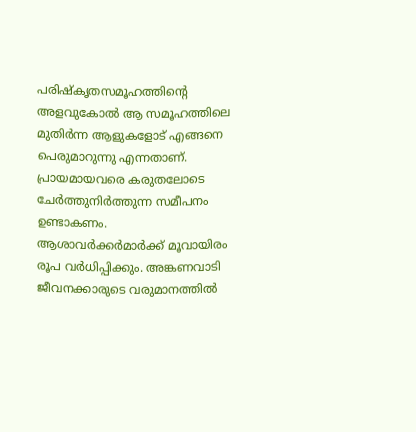പരിഷ്‌കൃതസമൂഹത്തിന്റെ അളവുകോല്‍ ആ സമൂഹത്തിലെ മുതിര്‍ന്ന ആളുകളോട് എങ്ങനെ പെരുമാറുന്നു എന്നതാണ്. പ്രായമായവരെ കരുതലോടെ ചേര്‍ത്തുനിര്‍ത്തുന്ന സമീപനം ഉണ്ടാകണം. ആശാവര്‍ക്കര്‍മാര്‍ക്ക് മൂവായിരം രൂപ വര്‍ധിപ്പിക്കും. അങ്കണവാടി ജീവനക്കാരുടെ വരുമാനത്തില്‍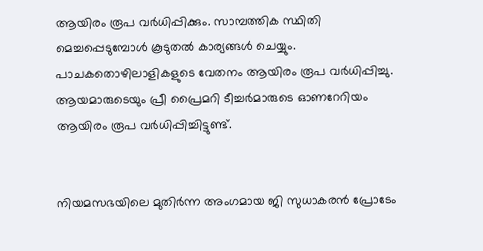ആയിരം രൂപ വര്‍ധിപ്പിക്കും. സാമ്പത്തിക സ്ഥിതി മെച്ചപ്പെടുമ്പോള്‍ കൂടുതല്‍ കാര്യങ്ങള്‍ ചെയ്യും. പാചകതൊഴിലാളികളുടെ വേതനം ആയിരം രൂപ വര്‍ധിപ്പിച്ചു. ആയമാരുടെയും പ്രീ പ്രൈമറി ടീച്ചര്‍മാരുടെ ഓണറേറിയം ആയിരം രൂപ വര്‍ധിപ്പിച്ചിട്ടുണ്ട്‌.


നിയമസഭയിലെ മുതിര്‍ന്ന അംഗമായ ജി സുധാകരന്‍ പ്രോടേം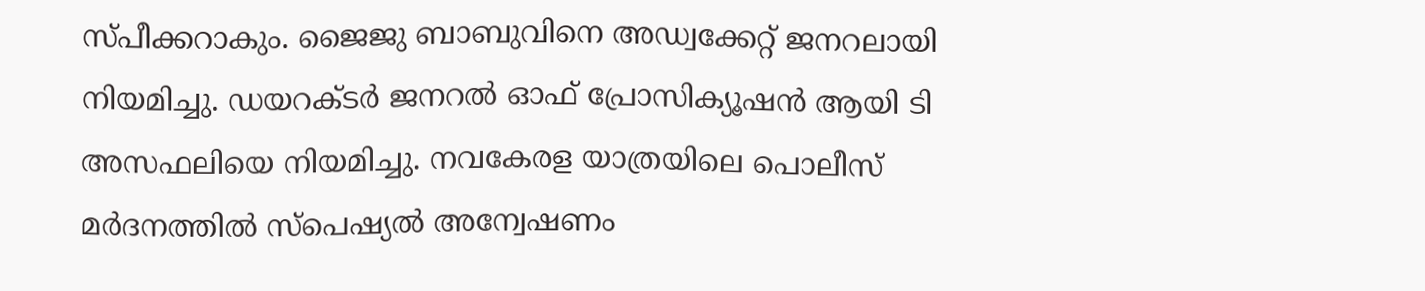സ്പീക്കറാകും. ജൈജു ബാബുവിനെ അഡ്വക്കേറ്റ് ജനറലായി നിയമിച്ചു. ഡയറക്ടര്‍ ജനറല്‍ ഓഫ് പ്രോസിക്യൂഷന്‍ ആയി ടി അസഫലിയെ നിയമിച്ചു. നവകേരള യാത്രയിലെ പൊലീസ് മര്‍ദനത്തില്‍ സ്‌പെഷ്യല്‍ അന്വേഷണം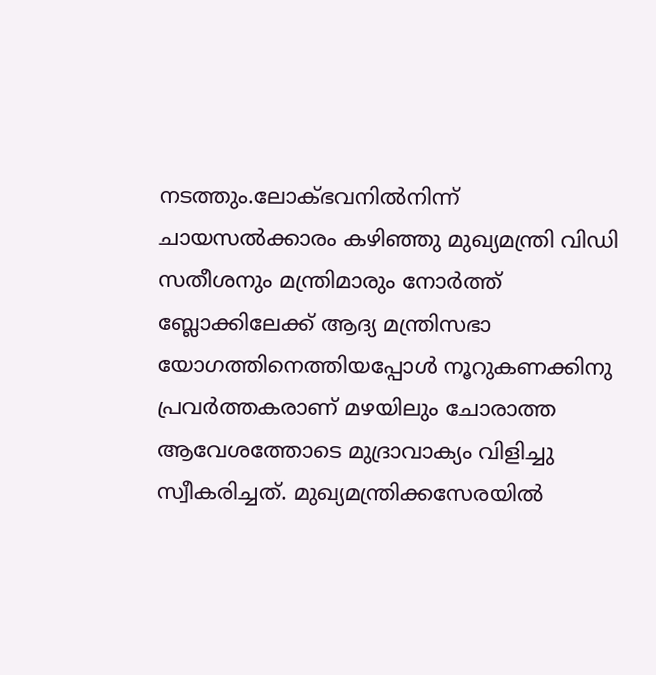നടത്തും.ലോക്ഭവനില്‍നിന്ന് ചായസല്‍ക്കാരം കഴിഞ്ഞു മുഖ്യമന്ത്രി വിഡി സതീശനും മന്ത്രിമാരും നോര്‍ത്ത് ബ്ലോക്കിലേക്ക് ആദ്യ മന്ത്രിസഭാ യോഗത്തിനെത്തിയപ്പോള്‍ നൂറുകണക്കിനു പ്രവര്‍ത്തകരാണ് മഴയിലും ചോരാത്ത ആവേശത്തോടെ മുദ്രാവാക്യം വിളിച്ചു സ്വീകരിച്ചത്. മുഖ്യമന്ത്രിക്കസേരയില്‍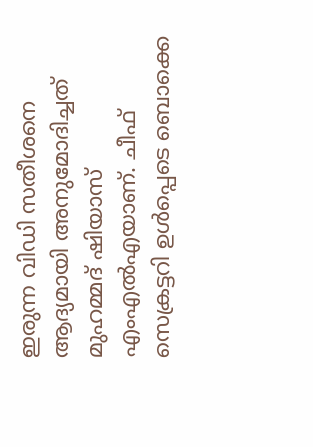ഇരുന്ന വിഡി സതീശനെ ആദ്യമായി അനുമോദിച്ചത് മുഹമ്മദ് ഷിയാസ് എംഎല്‍എയാണ്. ചീഫ് സെക്രട്ടറി ഉള്‍പ്പെടെ ബൊക്കെ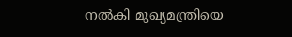നല്‍കി മുഖ്യമന്ത്രിയെ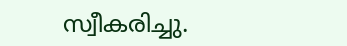സ്വീകരിച്ചു.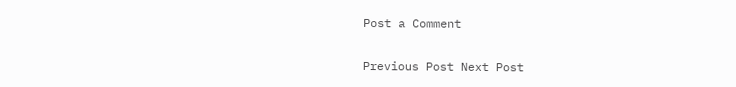Post a Comment

Previous Post Next Post